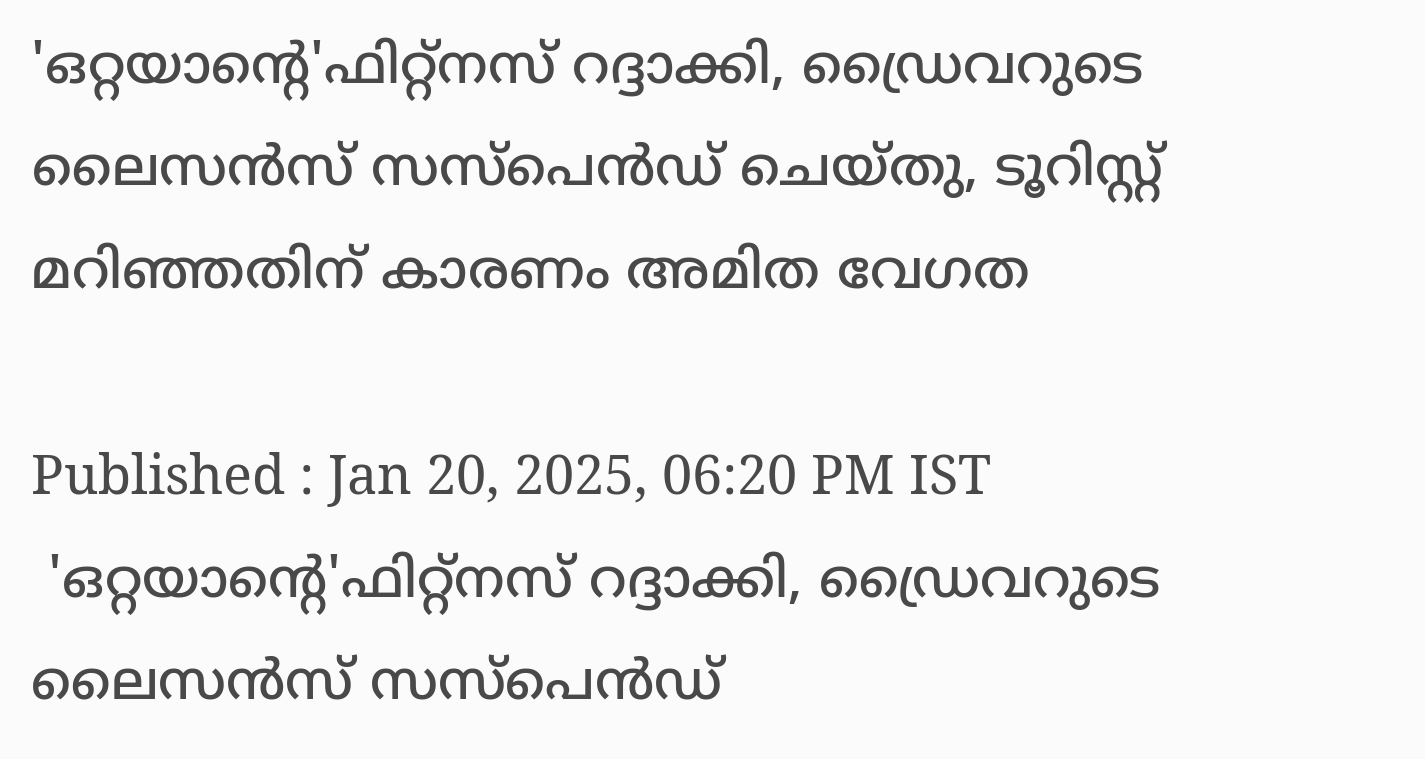'ഒറ്റയാന്‍റെ'ഫിറ്റ്നസ് റദ്ദാക്കി, ഡ്രൈവറുടെ ലൈസന്‍സ് സസ്പെന്‍ഡ് ചെയ്തു, ടൂറിസ്റ്റ് മറിഞ്ഞതിന് കാരണം അമിത വേഗത

Published : Jan 20, 2025, 06:20 PM IST
 'ഒറ്റയാന്‍റെ'ഫിറ്റ്നസ് റദ്ദാക്കി, ഡ്രൈവറുടെ ലൈസന്‍സ് സസ്പെന്‍ഡ്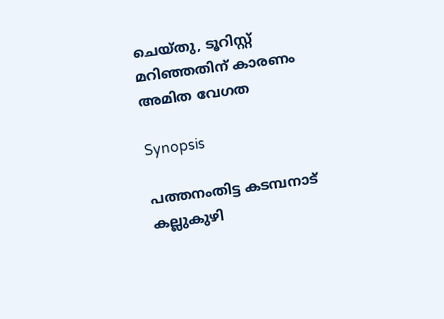ചെയ്തു, ടൂറിസ്റ്റ് മറിഞ്ഞതിന് കാരണം അമിത വേഗത

Synopsis

പത്തനംതിട്ട കടമ്പനാട് കല്ലുകുഴി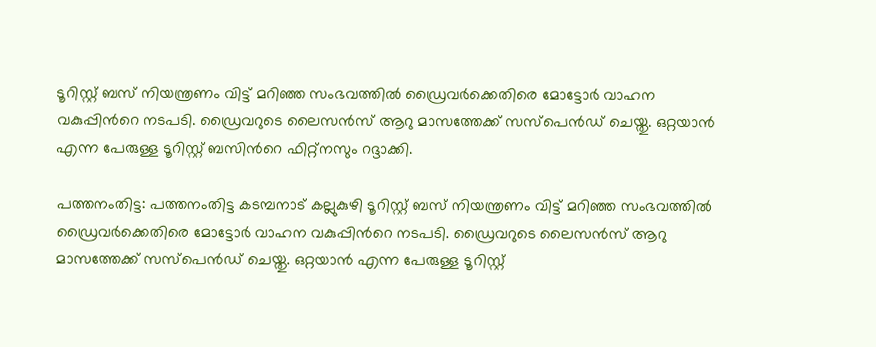ടൂറിസ്റ്റ് ബസ് നിയന്ത്രണം വിട്ട് മറിഞ്ഞ സംഭവത്തിൽ ഡ്രൈവര്‍ക്കെതിരെ മോട്ടോര്‍ വാഹന വകുപ്പിന്‍റെ നടപടി. ഡ്രൈവറുടെ ലൈസന്‍സ് ആറു മാസത്തേക്ക് സസ്പെന്‍ഡ് ചെയ്തു. ഒറ്റയാൻ എന്ന പേരുള്ള ടൂറിസ്റ്റ് ബസിന്‍റെ ഫിറ്റ്നസും റദ്ദാക്കി.

പത്തനംതിട്ട: പത്തനംതിട്ട കടമ്പനാട് കല്ലുകുഴി ടൂറിസ്റ്റ് ബസ് നിയന്ത്രണം വിട്ട് മറിഞ്ഞ സംഭവത്തിൽ ഡ്രൈവര്‍ക്കെതിരെ മോട്ടോര്‍ വാഹന വകുപ്പിന്‍റെ നടപടി. ഡ്രൈവറുടെ ലൈസന്‍സ് ആറു മാസത്തേക്ക് സസ്പെന്‍ഡ് ചെയ്തു. ഒറ്റയാൻ എന്ന പേരുള്ള ടൂറിസ്റ്റ്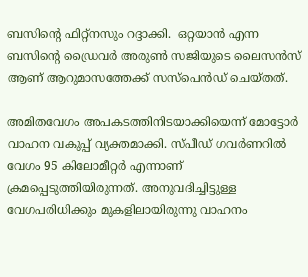ബസിന്‍റെ ഫിറ്റ്നസും റദ്ദാക്കി.  ഒറ്റയാൻ എന്ന ബസിന്റെ ഡ്രൈവർ അരുൺ സജിയുടെ ലൈസൻസ് ആണ് ആറുമാസത്തേക്ക് സസ്പെൻഡ് ചെയ്തത്.

അമിതവേഗം അപകടത്തിനിടയാക്കിയെന്ന് മോട്ടോർ വാഹന വകുപ്പ് വ്യക്തമാക്കി. സ്പീഡ് ഗവർണറിൽ വേഗം 95 കിലോമീറ്റര്‍ എന്നാണ് ക്രമപ്പെടുത്തിയിരുന്നത്. അനുവദിച്ചിട്ടുള്ള വേഗപരിധിക്കും മുകളിലായിരുന്നു വാഹനം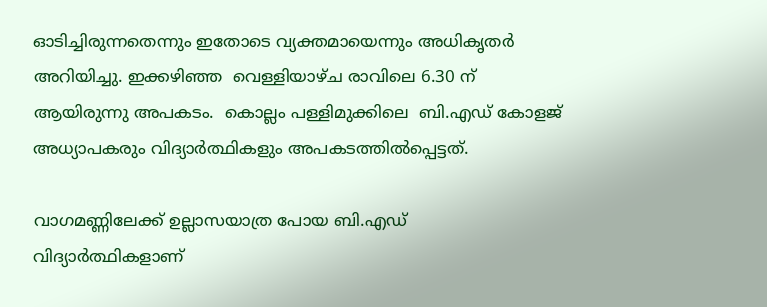ഓടിച്ചിരുന്നതെന്നും ഇതോടെ വ്യക്തമായെന്നും അധികൃതര്‍ അറിയിച്ചു. ഇക്കഴിഞ്ഞ  വെള്ളിയാഴ്ച രാവിലെ 6.30 ന് ആയിരുന്നു അപകടം.  കൊല്ലം പള്ളിമുക്കിലെ  ബി.എഡ് കോളജ് അധ്യാപകരും വിദ്യാർത്ഥികളും അപകടത്തിൽപ്പെട്ടത്.

വാഗമണ്ണിലേക്ക് ഉല്ലാസയാത്ര പോയ ബി.എഡ് വിദ്യാർത്ഥികളാണ്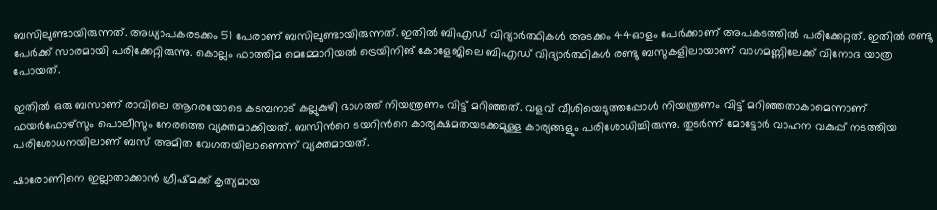ബസിലുണ്ടായിരുന്നത്. അധ്യാപകരടക്കം 51 പേരാണ് ബസിലുണ്ടായിരുന്നത്. ഇതിൽ ബിഎഡ് വിദ്യാര്‍ത്ഥികള്‍ അടക്കം 44ഓളം പേര്‍ക്കാണ് അപകടത്തിൽ പരിക്കേറ്റത്. ഇതിൽ രണ്ടു പേര്‍ക്ക് സാരമായി പരിക്കേറ്റിരുന്നു. കൊല്ലം ഫാത്തിമ മെമ്മോറിയൽ ട്രെയിനിങ് കോളേജിലെ ബിഎഡ് വിദ്യാര്‍ത്ഥികള്‍ രണ്ടു ബസുകളിലായാണ് വാഗമണ്ണിലേക്ക് വിനോദ യാത്ര പോയത്.

ഇതിൽ ഒരു ബസാണ് രാവിലെ ആറരയോടെ കടമ്പനാട് കല്ലുകുഴി ഭാഗത്ത് നിയന്ത്രണം വിട്ട് മറിഞ്ഞത്. വളവ് വീശിയെടുത്തപ്പോള്‍ നിയന്ത്രണം വിട്ട് മറിഞ്ഞതാകാമെന്നാണ് ഫയര്‍ഫോഴ്സും പൊലീസും നേരത്തെ വ്യക്തമാക്കിയത്. ബസിന്‍റെ ടയറിന്‍റെ കാര്യക്ഷമതയടക്കമുള്ള കാര്യങ്ങളും പരിശോധിച്ചിരുന്നു. തുടര്‍ന്ന് മോട്ടോര്‍ വാഹന വകുപ്പ് നടത്തിയ പരിശോധനയിലാണ് ബസ് അമിത വേഗതയിലാണെന്ന് വ്യക്തമായത്.

ഷാരോണിനെ ഇല്ലാതാക്കാൻ ഗ്രീഷ്മക്ക് കൃത്യമായ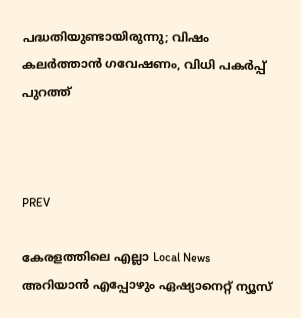പദ്ധതിയുണ്ടായിരുന്നു; വിഷം കലർത്താൻ ഗവേഷണം, വിധി പകര്‍പ്പ് പുറത്ത്



PREV

കേരളത്തിലെ എല്ലാ Local News അറിയാൻ എപ്പോഴും ഏഷ്യാനെറ്റ് ന്യൂസ്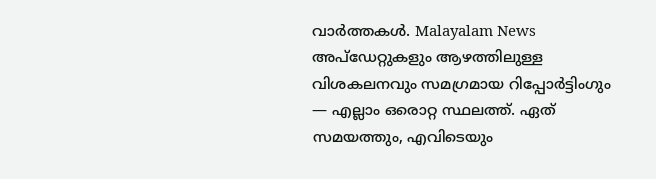വാർത്തകൾ. Malayalam News  അപ്‌ഡേറ്റുകളും ആഴത്തിലുള്ള വിശകലനവും സമഗ്രമായ റിപ്പോർട്ടിംഗും — എല്ലാം ഒരൊറ്റ സ്ഥലത്ത്. ഏത് സമയത്തും, എവിടെയും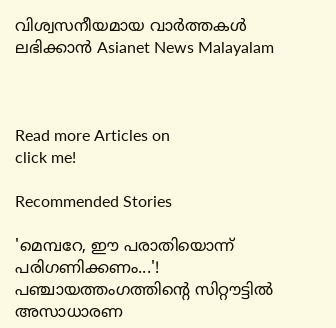വിശ്വസനീയമായ വാർത്തകൾ ലഭിക്കാൻ Asianet News Malayalam



Read more Articles on
click me!

Recommended Stories

'മെമ്പറേ, ഈ പരാതിയൊന്ന് പരിഗണിക്കണം...'! പഞ്ചായത്തംഗത്തിന്റെ സിറ്റൗട്ടിൽ അസാധാരണ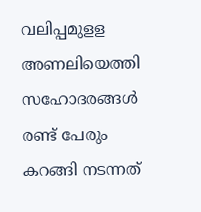വലിപ്പമുളള അണലിയെത്തി
സഹോദരങ്ങൾ രണ്ട് പേരും കറങ്ങി നടന്നത്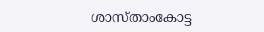ശാസ്താംകോട്ട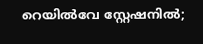റെയിൽവേ സ്റ്റേഷനിൽ;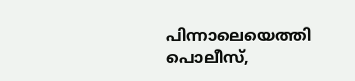പിന്നാലെയെത്തി പൊലീസ്,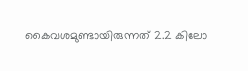കൈവശമുണ്ടായിരുന്നത് 2.2 കിലോ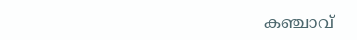കഞ്ചാവ്